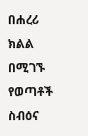በሐረሪ ክልል በሚገኙ የወጣቶች ስብዕና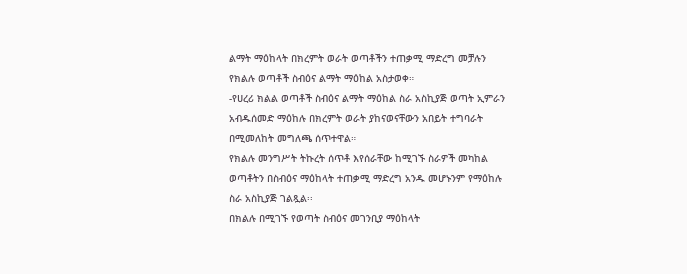ልማት ማዕከላት በክረምት ወራት ወጣቶችን ተጠቃሚ ማድረግ መቻሉን የክልሉ ወጣቶች ስብዕና ልማት ማዕከል አስታወቀ።
-የሀረሪ ክልል ወጣቶች ስብዕና ልማት ማዕከል ስራ አስኪያጅ ወጣት ኢምራን አብዱሰመድ ማዕከሉ በክረምት ወራት ያከናወናቸውን አበይት ተግባራት በሚመለከት መግለጫ ሰጥተዋል።
የክልሉ መንግሥት ትኩረት ሰጥቶ እየሰራቸው ከሚገኙ ስራዎች መካከል ወጣቶትን በስብዕና ማዕከላት ተጠቃሚ ማድረግ አንዱ መሆኑንም የማዕከሉ ስራ አስኪያጅ ገልጿል፡፡
በክልሉ በሚገኙ የወጣት ስብዕና መገንቢያ ማዕከላት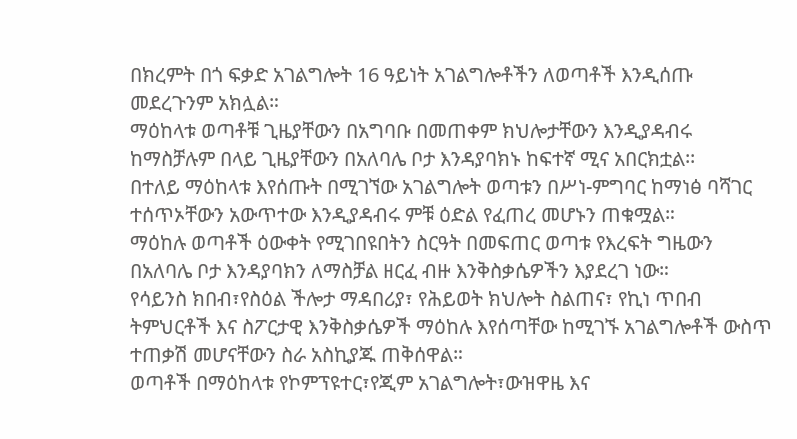በክረምት በጎ ፍቃድ አገልግሎት 16 ዓይነት አገልግሎቶችን ለወጣቶች እንዲሰጡ መደረጉንም አክሏል።
ማዕከላቱ ወጣቶቹ ጊዜያቸውን በአግባቡ በመጠቀም ክህሎታቸውን እንዲያዳብሩ ከማስቻሉም በላይ ጊዜያቸውን በአለባሌ ቦታ እንዳያባክኑ ከፍተኛ ሚና አበርክቷል፡፡
በተለይ ማዕከላቱ እየሰጡት በሚገኘው አገልግሎት ወጣቱን በሥነ-ምግባር ከማነፅ ባሻገር ተሰጥኦቸውን አውጥተው እንዲያዳብሩ ምቹ ዕድል የፈጠረ መሆኑን ጠቁሟል።
ማዕከሉ ወጣቶች ዕውቀት የሚገበዩበትን ስርዓት በመፍጠር ወጣቱ የእረፍት ግዜውን በአለባሌ ቦታ እንዳያባክን ለማስቻል ዘርፈ ብዙ እንቅስቃሴዎችን እያደረገ ነው።
የሳይንስ ክበብ፣የስዕል ችሎታ ማዳበሪያ፣ የሕይወት ክህሎት ስልጠና፣ የኪነ ጥበብ ትምህርቶች እና ስፖርታዊ እንቅስቃሴዎች ማዕከሉ እየሰጣቸው ከሚገኙ አገልግሎቶች ውስጥ ተጠቃሽ መሆናቸውን ስራ አስኪያጁ ጠቅሰዋል።
ወጣቶች በማዕከላቱ የኮምፕዩተር፣የጂም አገልግሎት፣ውዝዋዜ እና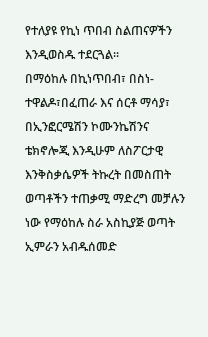የተለያዩ የኪነ ጥበብ ስልጠናዎችን እንዲወስዱ ተደርጓል።
በማዕከሉ በኪነጥበብ፣ በስነ-ተዋልዶ፣በፈጠራ እና ሰርቶ ማሳያ፣ በኢንፎርሜሽን ኮሙንኬሽንና ቴክኖሎጂ እንዲሁም ለስፖርታዊ እንቅስቃሴዎች ትኩረት በመስጠት ወጣቶችን ተጠቃሚ ማድረግ መቻሉን ነው የማዕከሉ ስራ አስኪያጅ ወጣት ኢምራን አብዱሰመድ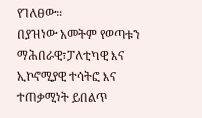የገለፀው።
በያዝነው አመትም የወጣቱን ማሕበራዊ፣ፓለቲካዊ እና ኢኮኖሚያዊ ተሳትፎ እና ተጠቃሚነት ይበልጥ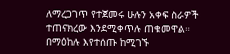ለማረጋገጥ የተጀመሩ ሁሉን አቀፍ ስራዎች ተጠናክረው እንደሚቀጥሉ ጠቁመዋል።
በማዕከሉ እየተሰጡ ከሚገኙ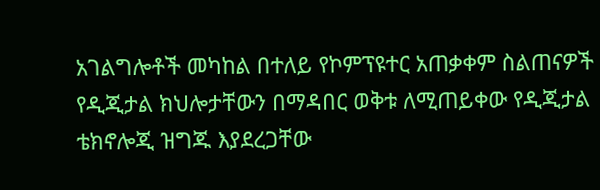አገልግሎቶች መካከል በተለይ የኮምፕዩተር አጠቃቀም ስልጠናዎች የዲጂታል ክህሎታቸውን በማዳበር ወቅቱ ለሚጠይቀው የዲጂታል ቴክኖሎጂ ዝግጁ እያደረጋቸው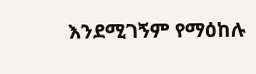እንደሚገኝም የማዕከሉ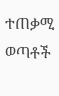ተጠቃሚ ወጣቶች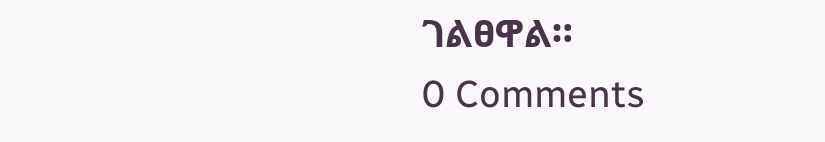ገልፀዋል።
0 Comments